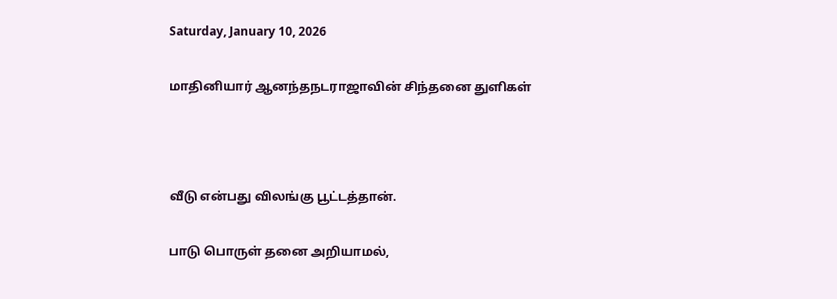Saturday, January 10, 2026

மாதினியார் ஆனந்தநடராஜாவின் சிந்தனை துளிகள்



வீடு என்பது விலங்கு பூட்டத்தான்.

பாடு பொருள் தனை அறியாமல்,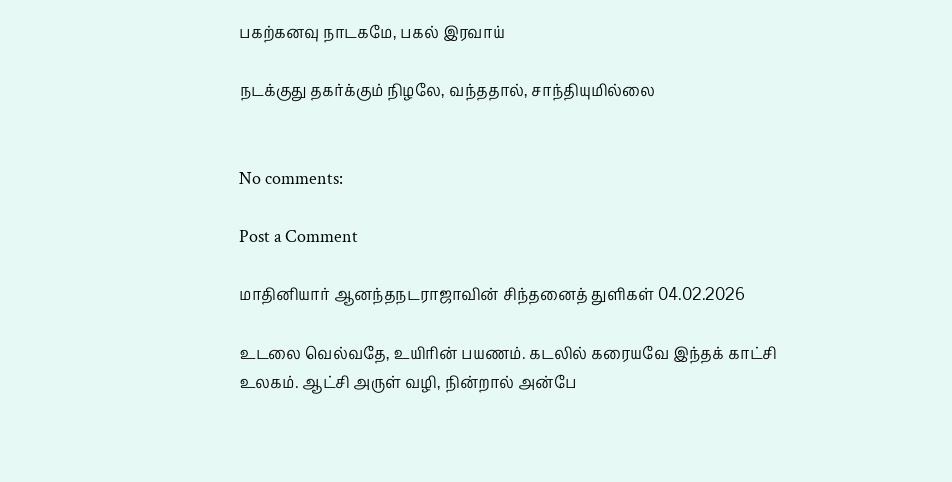பகற்கனவு நாடகமே, பகல் இரவாய்

நடக்குது தகர்க்கும் நிழலே, வந்ததால், சாந்தியுமில்லை


No comments:

Post a Comment

மாதினியார் ஆனந்தநடராஜாவின் சிந்தனைத் துளிகள் 04.02.2026

உடலை வெல்வதே, உயிரின் பயணம். கடலில் கரையவே இந்தக் காட்சி உலகம். ஆட்சி அருள் வழி, நின்றால் அன்பே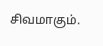சிவமாகும்.